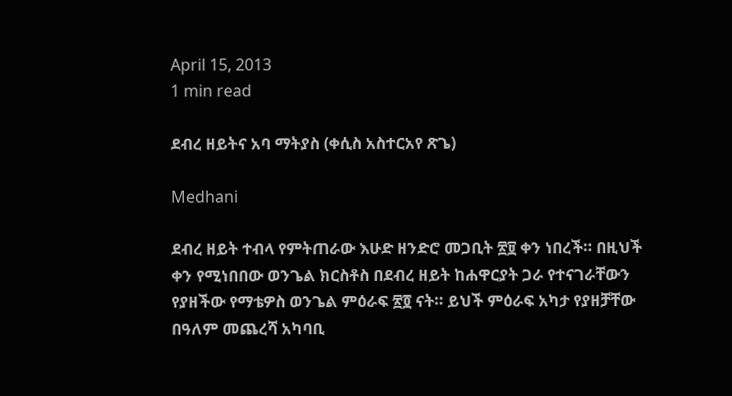April 15, 2013
1 min read

ደብረ ዘይትና አባ ማትያስ (ቀሲስ አስተርአየ ጽጌ)

Medhani

ደብረ ዘይት ተብላ የምትጠራው እሁድ ዘንድሮ መጋቢት ፳፱ ቀን ነበረች። በዚህች ቀን የሚነበበው ወንጌል ክርስቶስ በደብረ ዘይት ከሐዋርያት ጋራ የተናገራቸውን የያዘችው የማቴዎስ ወንጌል ምዕራፍ ፳፬ ናት። ይህች ምዕራፍ አካታ የያዘቻቸው በዓለም መጨረሻ አካባቢ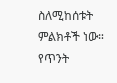ስለሚከሰቱት ምልክቶች ነው። የጥንት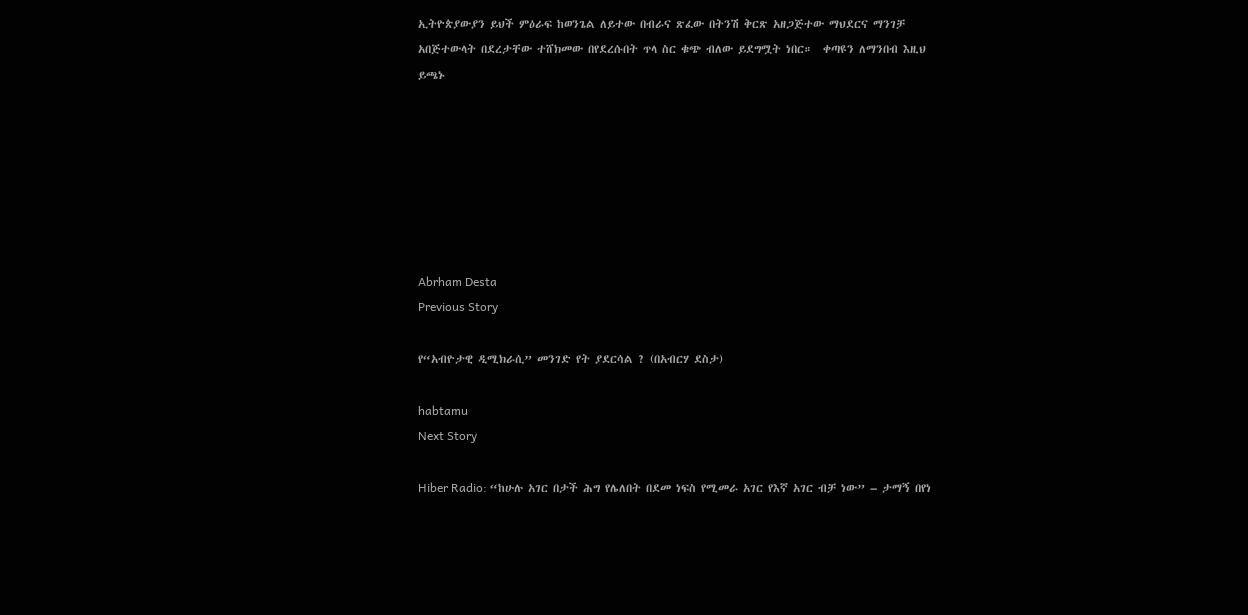ኢትዮጵያውያን ይህች ምዕራፍ ከወንጌል ለይተው በብራና ጽፈው በትንሽ ቅርጽ አዘጋጅተው ማህደርና ማንገቻ አበጅተውላት በደረታቸው ተሸክመው በየደረሱበት ጥላ ስር ቁጭ ብለው ይደግሟት ነበር።  ቀጣዩን ለማንበብ እዚህ ይጫኑ







Abrham Desta
Previous Story

የ“አብዮታዊ ዲሚክራሲ” መንገድ የት ያደርሳል ? (በአብርሃ ደስታ)

habtamu
Next Story

Hiber Radio: “ከሁሉ አገር በታች ሕግ የሌለበት በደመ ነፍስ የሚመራ አገር የእኛ አገር ብቻ ነው” – ታማኝ በየነ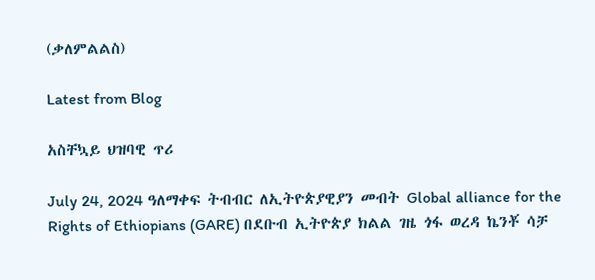(ቃለምልልስ)

Latest from Blog

አስቸኳይ ህዝባዊ ጥሪ

July 24, 2024 ዓለማቀፍ ትብብር ለኢትዮጵያዊያን መብት Global alliance for the Rights of Ethiopians (GARE) በደቡብ ኢትዮጵያ ክልል ገዜ ጎፋ ወረዳ ኬንቾ ሳቻ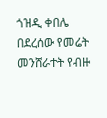ጎዝዲ ቀበሌ በደረሰው የመሬት መንሸራተት የብዙ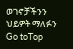ወገኖቻችንን ህይዎት ማለፉን
Go toTop